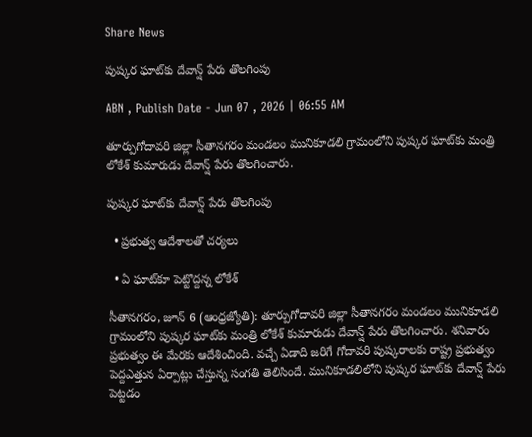Share News

పుష్కర ఘాట్‌కు దేవాన్ష్‌ పేరు తొలగింపు

ABN , Publish Date - Jun 07 , 2026 | 06:55 AM

తూర్పుగోదావరి జిల్లా సీతానగరం మండలం మునికూడలి గ్రామంలోని పుష్కర ఘాట్‌కు మంత్రి లోకేశ్‌ కుమారుడు దేవాన్ష్‌ పేరు తొలగించారు.

పుష్కర ఘాట్‌కు దేవాన్ష్‌ పేరు తొలగింపు

  • ప్రభుత్వ ఆదేశాలతో చర్యలు

  • ఏ ఘాట్‌కూ పెట్టొద్దన్న లోకేశ్‌

సీతానగరం, జూన్‌ 6 (ఆంధ్రజ్యోతి): తూర్పుగోదావరి జిల్లా సీతానగరం మండలం మునికూడలి గ్రామంలోని పుష్కర ఘాట్‌కు మంత్రి లోకేశ్‌ కుమారుడు దేవాన్ష్‌ పేరు తొలగించారు. శనివారం ప్రభుత్వం ఈ మేరకు ఆదేశించింది. వచ్చే ఏడాది జరిగే గోదావరి పుష్కరాలకు రాష్ట్ర ప్రభుత్వం పెద్దఎత్తున ఏర్పాట్లు చేస్తున్న సంగతి తెలిసిందే. మునికూడలిలోని పుష్కర ఘాట్‌కు దేవాన్ష్‌ పేరు పెట్టడం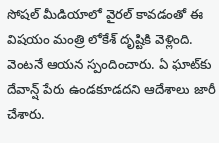సోషల్‌ మీడియాలో వైరల్‌ కావడంతో ఈ విషయం మంత్రి లోకేశ్‌ దృష్టికి వెళ్లింది. వెంటనే ఆయన స్పందించారు. ఏ ఘాట్‌కు దేవాన్ష్‌ పేరు ఉండకూడదని ఆదేశాలు జారీ చేశారు.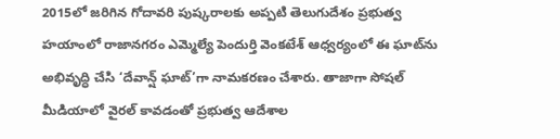2015లో జరిగిన గోదావరి పుష్కరాలకు అప్పటి తెలుగుదేశం ప్రభుత్వ హయాంలో రాజానగరం ఎమ్మెల్యే పెందుర్తి వెంకటేశ్‌ ఆధ్వర్యంలో ఈ ఘాట్‌ను అభివృద్ధి చేసి ‘దేవాన్ష్‌ ఘాట్‌’గా నామకరణం చేశారు. తాజాగా సోషల్‌ మీడియాలో వైరల్‌ కావడంతో ప్రభుత్వ ఆదేశాల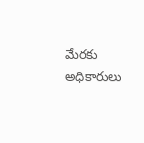మేరకు అధికారులు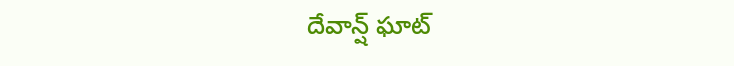దేవాన్ష్‌ ఘాట్‌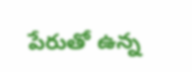పేరుతో ఉన్న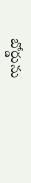బోర్డును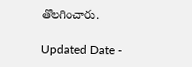తొలగించారు.

Updated Date -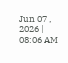Jun 07 , 2026 | 08:06 AM